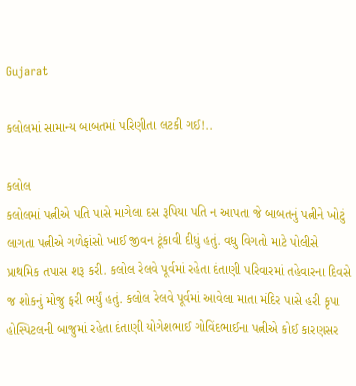Gujarat

કલોલમાં સામાન્ય બાબતમાં પરિણીતા લટકી ગઈ!..

કલોલ
કલોલમાં પત્નીએ પતિ પાસે માગેલા દસ રૂપિયા પતિ ન આપતા જે બાબતનું પત્નીને ખોટું લાગતા પત્નીએ ગળેફાંસો ખાઈ જીવન ટૂંકાવી દીધું હતું. વધુ વિગતો માટે પોલીસે પ્રાથમિક તપાસ શરૂ કરી. કલોલ રેલવે પૂર્વમાં રહેતા દંતાણી પરિવારમાં તહેવારના દિવસે જ શોકનું મોજુ ફરી ભર્યું હતું. કલોલ રેલવે પૂર્વમાં આવેલા માતા મંદિર પાસે હરી કૃપા હોસ્પિટલની બાજુમાં રહેતા દંતાણી યોગેશભાઈ ગોવિંદભાઈના પત્નીએ કોઈ કારણસર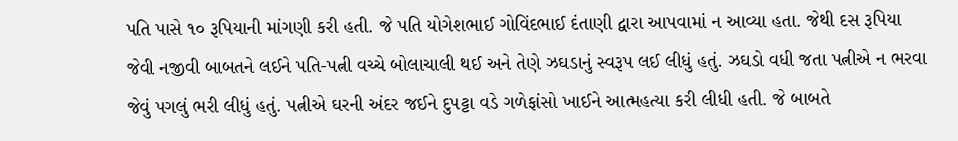પતિ પાસે ૧૦ રૂપિયાની માંગણી કરી હતી. જે પતિ યોગેશભાઈ ગોવિંદભાઈ દંતાણી દ્વારા આપવામાં ન આવ્યા હતા. જેથી દસ રૂપિયા જેવી નજીવી બાબતને લઈને પતિ-પત્ની વચ્ચે બોલાચાલી થઈ અને તેણે ઝઘડાનું સ્વરૂપ લઈ લીધું હતું. ઝઘડો વધી જતા પત્નીએ ન ભરવા જેવું પગલું ભરી લીધું હતું. પત્નીએ ઘરની અંદર જઈને દુપટ્ટા વડે ગળેફાંસો ખાઈને આત્મહત્યા કરી લીધી હતી. જે બાબતે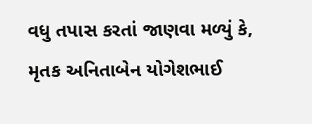વધુ તપાસ કરતાં જાણવા મળ્યું કે, મૃતક અનિતાબેન યોગેશભાઈ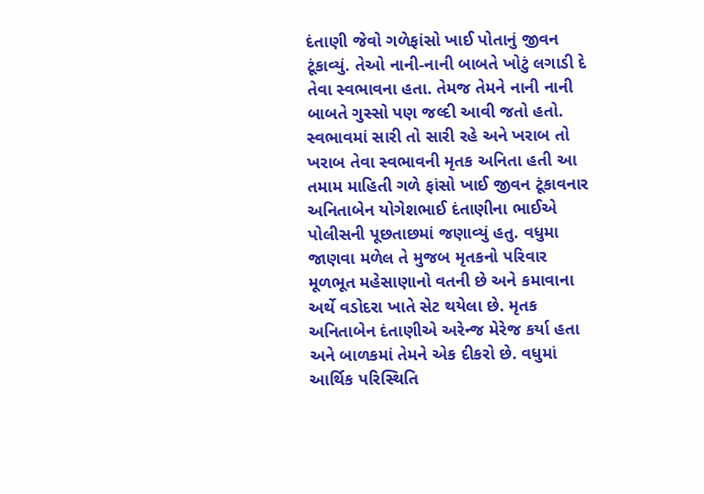દંતાણી જેવો ગળેફાંસો ખાઈ પોતાનું જીવન ટૂંકાવ્યું. તેઓ નાની-નાની બાબતે ખોટું લગાડી દે તેવા સ્વભાવના હતા. તેમજ તેમને નાની નાની બાબતે ગુસ્સો પણ જલ્દી આવી જતો હતો. સ્વભાવમાં સારી તો સારી રહે અને ખરાબ તો ખરાબ તેવા સ્વભાવની મૃતક અનિતા હતી આ તમામ માહિતી ગળે ફાંસો ખાઈ જીવન ટૂંકાવનાર અનિતાબેન યોગેશભાઈ દંતાણીના ભાઈએ પોલીસની પૂછતાછમાં જણાવ્યું હતુ. વધુમા જાણવા મળેલ તે મુજબ મૃતકનો પરિવાર મૂળભૂત મહેસાણાનો વતની છે અને કમાવાના અર્થે વડોદરા ખાતે સેટ થયેલા છે. મૃતક અનિતાબેન દંતાણીએ અરેન્જ મેરેજ કર્યા હતા અને બાળકમાં તેમને એક દીકરો છે. વધુમાં આર્થિક પરિસ્થિતિ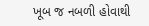ખૂબ જ નબળી હોવાથી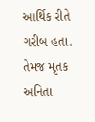આર્થિક રીતે ગરીબ હતા. તેમજ મૃતક અનિતા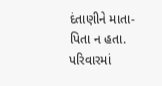દંતાણીને માતા-પિતા ન હતા. પરિવારમાં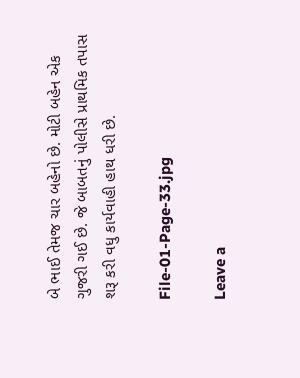બે ભાઈ તેમજ ચાર બહેનો છે. મોટી બહેન એક ગુજરી ગઈ છે. જે બાબતનું પોલીસે પ્રાથમિક તપાસ શરૂ કરી વધુ કાર્યવાહી હાથ ધરી છે.

File-01-Page-33.jpg

Leave a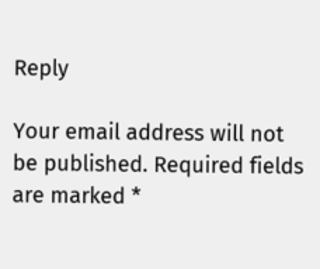Reply

Your email address will not be published. Required fields are marked *